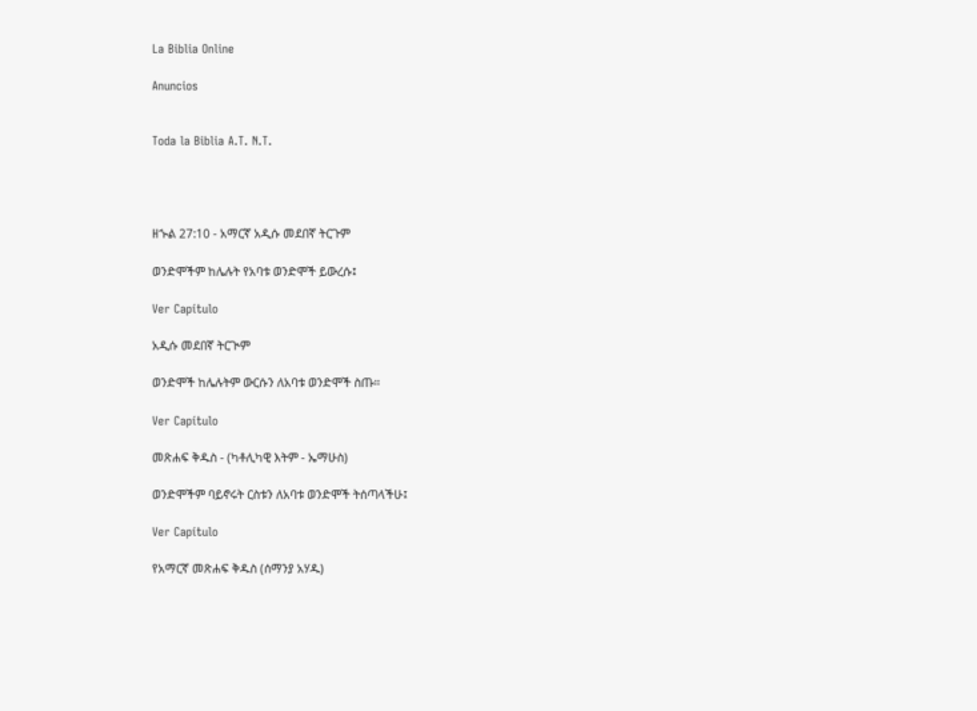La Biblia Online

Anuncios


Toda la Biblia A.T. N.T.




ዘኍል 27:10 - አማርኛ አዲሱ መደበኛ ትርጉም

ወንድሞችም ከሌሉት የአባቱ ወንድሞች ይውረሱ፤

Ver Capítulo

አዲሱ መደበኛ ትርጒም

ወንድሞች ከሌሉትም ውርሱን ለአባቱ ወንድሞች ስጡ።

Ver Capítulo

መጽሐፍ ቅዱስ - (ካቶሊካዊ እትም - ኤማሁስ)

ወንድሞችም ባይኖሩት ርስቱን ለአባቱ ወንድሞች ትሰጣላችሁ፤

Ver Capítulo

የአማርኛ መጽሐፍ ቅዱስ (ሰማንያ አሃዱ)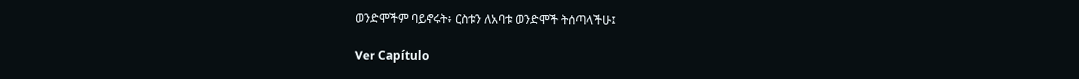ወንድሞችም ባይኖሩት፥ ርስቱን ለአባቱ ወንድሞች ትሰጣላችሁ፤

Ver Capítulo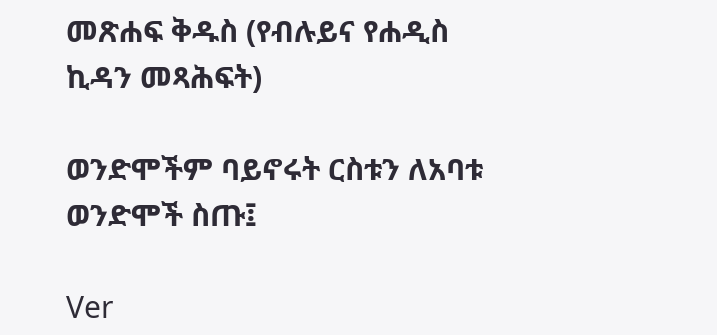መጽሐፍ ቅዱስ (የብሉይና የሐዲስ ኪዳን መጻሕፍት)

ወንድሞችም ባይኖሩት ርስቱን ለአባቱ ወንድሞች ስጡ፤

Ver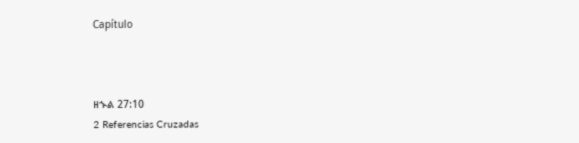Capítulo



ዘኍል 27:10
2 Referencias Cruzadas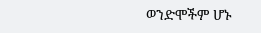ወንድሞችም ሆኑ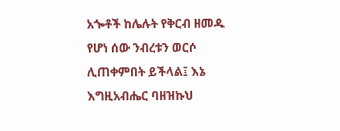አጐቶች ከሌሉት የቅርብ ዘመዱ የሆነ ሰው ንብረቱን ወርሶ ሊጠቀምበት ይችላል፤ እኔ እግዚአብሔር ባዘዝኩህ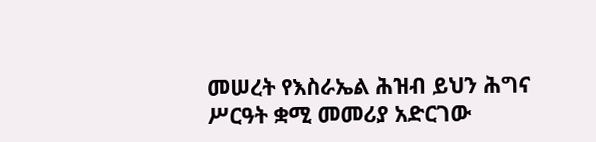መሠረት የእስራኤል ሕዝብ ይህን ሕግና ሥርዓት ቋሚ መመሪያ አድርገው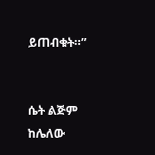ይጠብቁት።”


ሴት ልጅም ከሌለው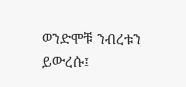ወንድሞቹ ንብረቱን ይውረሱ፤